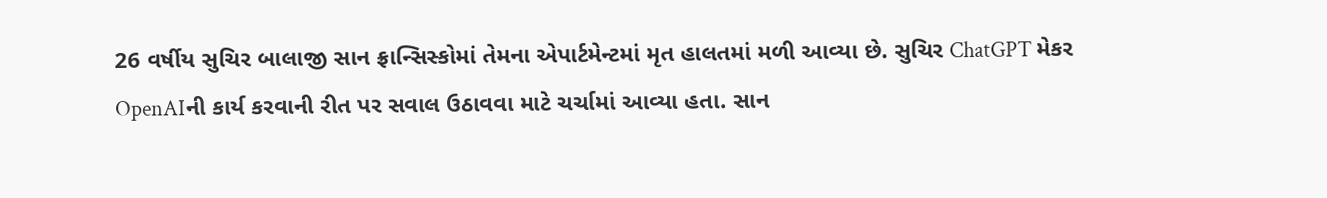26 વર્ષીય સુચિર બાલાજી સાન ફ્રાન્સિસ્કોમાં તેમના એપાર્ટમેન્ટમાં મૃત હાલતમાં મળી આવ્યા છે. સુચિર ChatGPT મેકર OpenAIની કાર્ય કરવાની રીત પર સવાલ ઉઠાવવા માટે ચર્ચામાં આવ્યા હતા. સાન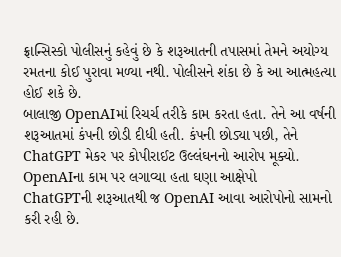ફ્રાન્સિસ્કો પોલીસનું કહેવું છે કે શરૂઆતની તપાસમાં તેમને અયોગ્ય રમતના કોઈ પુરાવા મળ્યા નથી. પોલીસને શંકા છે કે આ આત્મહત્યા હોઈ શકે છે.
બાલાજી OpenAIમાં રિચર્ચ તરીકે કામ કરતા હતા. તેને આ વર્ષની શરૂઆતમાં કંપની છોડી દીધી હતી. કંપની છોડ્યા પછી, તેને ChatGPT મેકર પર કોપીરાઈટ ઉલ્લંઘનનો આરોપ મૂક્યો.
OpenAIના કામ પર લગાવ્યા હતા ઘણા આક્ષેપો
ChatGPTની શરૂઆતથી જ OpenAI આવા આરોપોનો સામનો કરી રહી છે.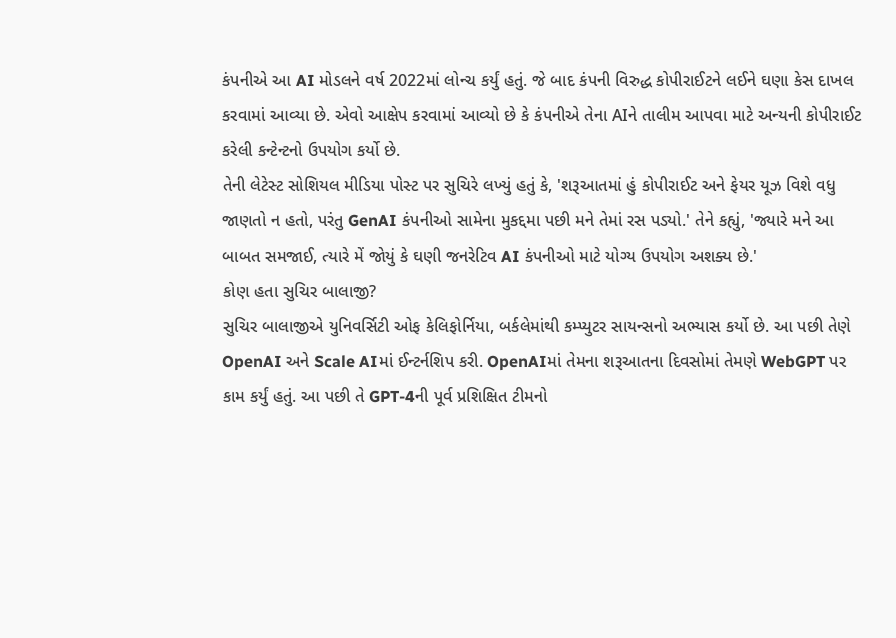કંપનીએ આ AI મોડલને વર્ષ 2022માં લોન્ચ કર્યું હતું. જે બાદ કંપની વિરુદ્ધ કોપીરાઈટને લઈને ઘણા કેસ દાખલ કરવામાં આવ્યા છે. એવો આક્ષેપ કરવામાં આવ્યો છે કે કંપનીએ તેના AIને તાલીમ આપવા માટે અન્યની કોપીરાઈટ કરેલી કન્ટેન્ટનો ઉપયોગ કર્યો છે.
તેની લેટેસ્ટ સોશિયલ મીડિયા પોસ્ટ પર સુચિરે લખ્યું હતું કે, 'શરૂઆતમાં હું કોપીરાઈટ અને ફેયર યૂઝ વિશે વધુ જાણતો ન હતો, પરંતુ GenAI કંપનીઓ સામેના મુકદ્દમા પછી મને તેમાં રસ પડ્યો.' તેને કહ્યું, 'જ્યારે મને આ બાબત સમજાઈ, ત્યારે મેં જોયું કે ઘણી જનરેટિવ AI કંપનીઓ માટે યોગ્ય ઉપયોગ અશક્ય છે.'
કોણ હતા સુચિર બાલાજી?
સુચિર બાલાજીએ યુનિવર્સિટી ઓફ કેલિફોર્નિયા, બર્કલેમાંથી કમ્પ્યુટર સાયન્સનો અભ્યાસ કર્યો છે. આ પછી તેણે OpenAI અને Scale AIમાં ઈન્ટર્નશિપ કરી. OpenAIમાં તેમના શરૂઆતના દિવસોમાં તેમણે WebGPT પર કામ કર્યું હતું. આ પછી તે GPT-4ની પૂર્વ પ્રશિક્ષિત ટીમનો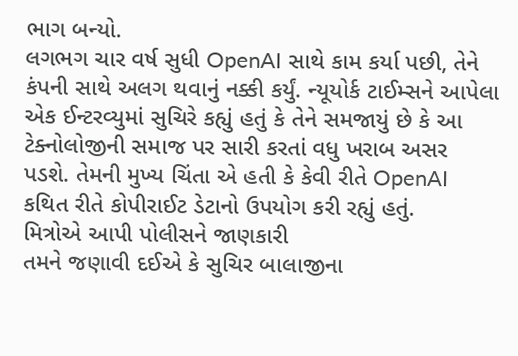ભાગ બન્યો.
લગભગ ચાર વર્ષ સુધી OpenAI સાથે કામ કર્યા પછી, તેને કંપની સાથે અલગ થવાનું નક્કી કર્યું. ન્યૂયોર્ક ટાઈમ્સને આપેલા એક ઈન્ટરવ્યુમાં સુચિરે કહ્યું હતું કે તેને સમજાયું છે કે આ ટેક્નોલોજીની સમાજ પર સારી કરતાં વધુ ખરાબ અસર પડશે. તેમની મુખ્ય ચિંતા એ હતી કે કેવી રીતે OpenAI કથિત રીતે કોપીરાઈટ ડેટાનો ઉપયોગ કરી રહ્યું હતું.
મિત્રોએ આપી પોલીસને જાણકારી
તમને જણાવી દઈએ કે સુચિર બાલાજીના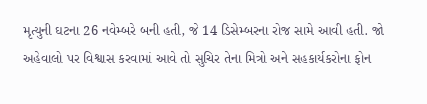મૃત્યુની ઘટના 26 નવેમ્બરે બની હતી, જે 14 ડિસેમ્બરના રોજ સામે આવી હતી. જો અહેવાલો પર વિશ્વાસ કરવામાં આવે તો સુચિર તેના મિત્રો અને સહકાર્યકરોના ફોન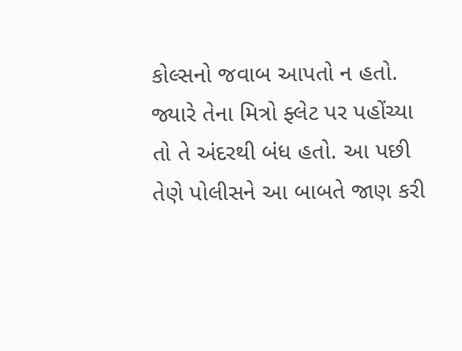કોલ્સનો જવાબ આપતો ન હતો. જ્યારે તેના મિત્રો ફ્લેટ પર પહોંચ્યા તો તે અંદરથી બંધ હતો. આ પછી તેણે પોલીસને આ બાબતે જાણ કરી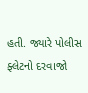હતી. જ્યારે પોલીસ ફ્લેટનો દરવાજો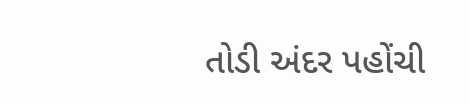તોડી અંદર પહોંચી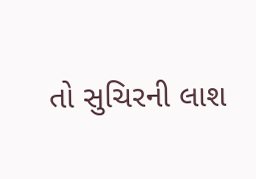તો સુચિરની લાશ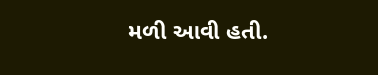મળી આવી હતી.